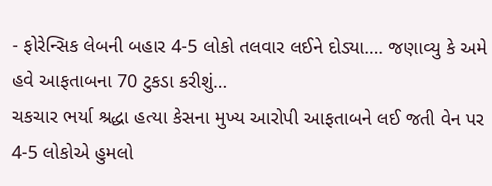- ફોરેન્સિક લેબની બહાર 4-5 લોકો તલવાર લઈને દોડ્યા…. જણાવ્યુ કે અમે હવે આફતાબના 70 ટુકડા કરીશું…
ચકચાર ભર્યા શ્રદ્ધા હત્યા કેસના મુખ્ય આરોપી આફતાબને લઈ જતી વેન પર 4-5 લોકોએ હુમલો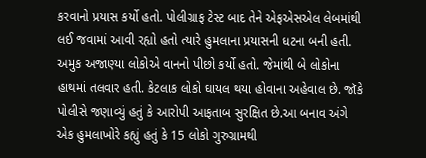કરવાનો પ્રયાસ કર્યો હતો. પોલીગ્રાફ ટેસ્ટ બાદ તેને એફએસએલ લેબમાંથી લઈ જવામાં આવી રહ્યો હતો ત્યારે હુમલાના પ્રયાસની ધટના બની હતી. અમુક અજાણ્યા લોકોએ વાનનો પીછો કર્યો હતો. જેમાંથી બે લોકોના હાથમાં તલવાર હતી. કેટલાક લોકો ઘાયલ થયા હોવાના અહેવાલ છે. જૉકે પોલીસે જણાવ્યું હતું કે આરોપી આફતાબ સુરક્ષિત છે.આ બનાવ અંગે એક હુમલાખોરે કહ્યું હતું કે 15 લોકો ગુરુગ્રામથી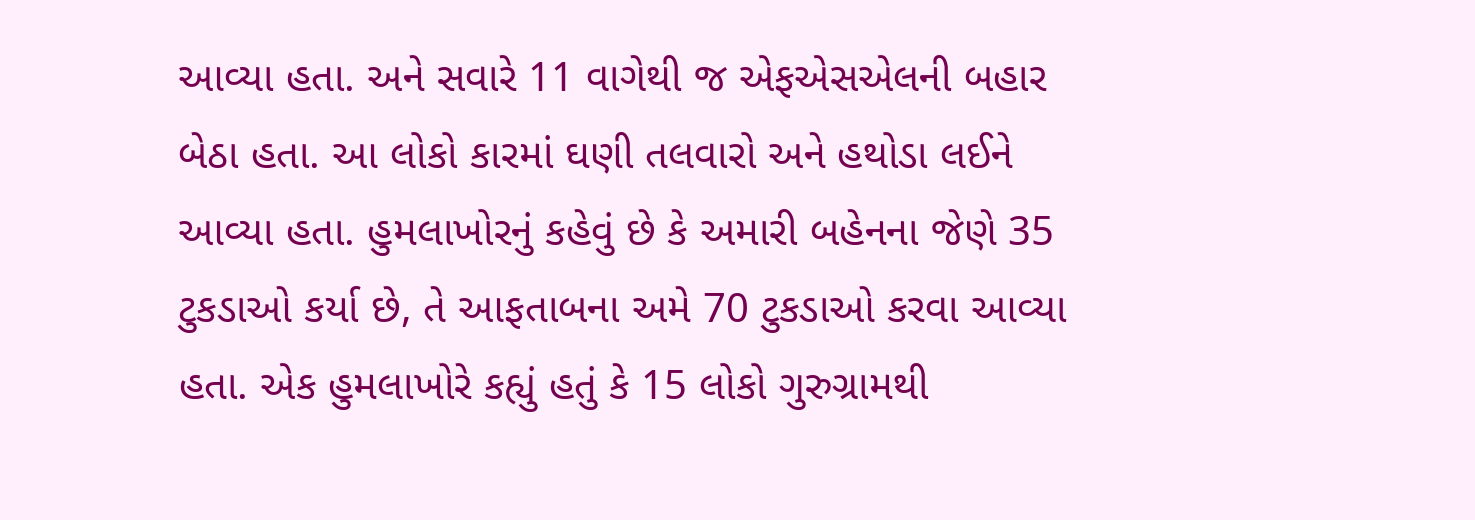આવ્યા હતા. અને સવારે 11 વાગેથી જ એફએસએલની બહાર બેઠા હતા. આ લોકો કારમાં ઘણી તલવારો અને હથોડા લઈને આવ્યા હતા. હુમલાખોરનું કહેવું છે કે અમારી બહેનના જેણે 35 ટુકડાઓ કર્યા છે, તે આફતાબના અમે 70 ટુકડાઓ કરવા આવ્યા હતા. એક હુમલાખોરે કહ્યું હતું કે 15 લોકો ગુરુગ્રામથી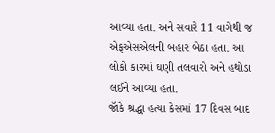આવ્યા હતા. અને સવારે 11 વાગેથી જ એફએસએલની બહાર બેઠા હતા. આ લોકો કારમાં ઘણી તલવારો અને હથોડા લઈને આવ્યા હતા.
જૉકે શ્રદ્ધા હત્યા કેસમાં 17 દિવસ બાદ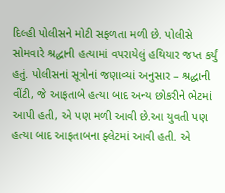દિલ્હી પોલીસને મોટી સફળતા મળી છે. પોલીસે સોમવારે શ્રદ્ધાની હત્યામાં વપરાયેલું હથિયાર જપ્ત કર્યું હતું. પોલીસનાં સૂત્રોનાં જણાવ્યાં અનુસાર – શ્રદ્ધાની વીંટી, જે આફતાબે હત્યા બાદ અન્ય છોકરીને ભેટમાં આપી હતી, એ પણ મળી આવી છે.આ યુવતી પણ હત્યા બાદ આફતાબના ફ્લેટમાં આવી હતી. એ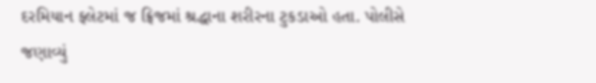દરમિયાન ફ્લેટમાં જ ફ્રિજમાં શ્રદ્ધાના શરીરના ટુકડાઓ હતા. પોલીસે જણાવ્યું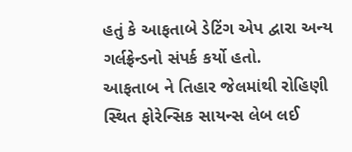હતું કે આફતાબે ડેટિંગ એપ દ્વારા અન્ય ગર્લફ્રેન્ડનો સંપર્ક કર્યો હતો.
આફતાબ ને તિહાર જેલમાંથી રોહિણી સ્થિત ફોરેન્સિક સાયન્સ લેબ લઈ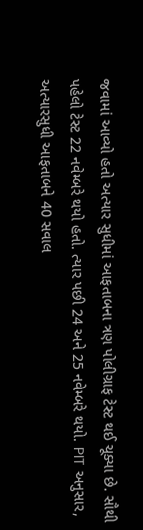જવામાં આવ્યો હતો અત્યાર સુધીમાં આફતાબના ત્રણ પોલીગ્રાફ ટેસ્ટ થઈ ચૂક્યા છે. સૌથી પહેલો ટેસ્ટ 22 નવેમ્બરે થયો હતો. ત્યાર પછી 24 અને 25 નવેમ્બરે થયો. PIT અનુસાર, અત્યારસુધી આફતાબને 40 સવાલ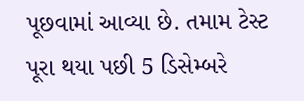પૂછવામાં આવ્યા છે. તમામ ટેસ્ટ પૂરા થયા પછી 5 ડિસેમ્બરે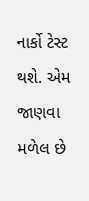નાર્કો ટેસ્ટ થશે. એમ જાણવા મળેલ છે